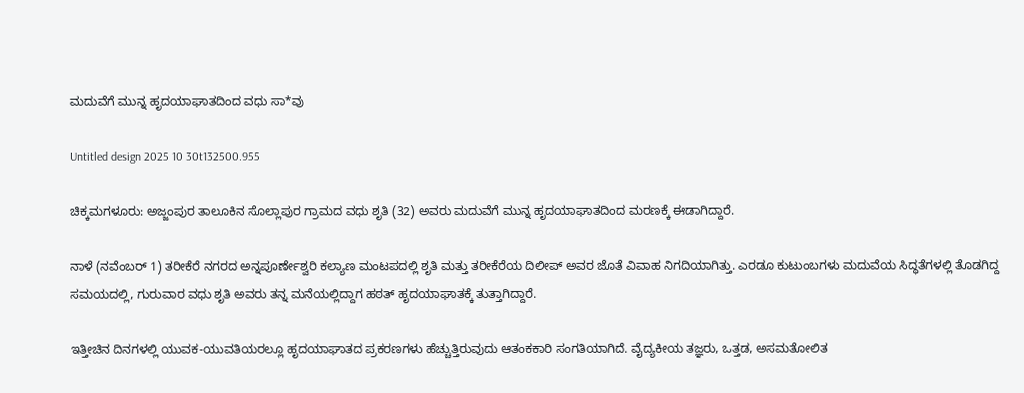ಮದುವೆಗೆ ಮುನ್ನ ಹೃದಯಾಘಾತದಿಂದ ವಧು ಸಾ*ವು

Untitled design 2025 10 30t132500.955

ಚಿಕ್ಕಮಗಳೂರು: ಅಜ್ಜಂಪುರ ತಾಲೂಕಿನ ಸೊಲ್ಲಾಪುರ ಗ್ರಾಮದ ವಧು ಶೃತಿ (32) ಅವರು ಮದುವೆಗೆ ಮುನ್ನ ಹೃದಯಾಘಾತದಿಂದ ಮರಣಕ್ಕೆ ಈಡಾಗಿದ್ದಾರೆ.

ನಾಳೆ (ನವೆಂಬರ್ 1) ತರೀಕೆರೆ ನಗರದ ಅನ್ನಪೂರ್ಣೇಶ್ವರಿ ಕಲ್ಯಾಣ ಮಂಟಪದಲ್ಲಿ ಶೃತಿ ಮತ್ತು ತರೀಕೆರೆಯ ದಿಲೀಪ್ ಅವರ ಜೊತೆ ವಿವಾಹ ನಿಗದಿಯಾಗಿತ್ತು. ಎರಡೂ ಕುಟುಂಬಗಳು ಮದುವೆಯ ಸಿದ್ಧತೆಗಳಲ್ಲಿ ತೊಡಗಿದ್ದ ಸಮಯದಲ್ಲಿ, ಗುರುವಾರ ವಧು ಶೃತಿ ಅವರು ತನ್ನ ಮನೆಯಲ್ಲಿದ್ದಾಗ ಹಠತ್ ಹೃದಯಾಘಾತಕ್ಕೆ ತುತ್ತಾಗಿದ್ದಾರೆ.

ಇತ್ತೀಚಿನ ದಿನಗಳಲ್ಲಿ ಯುವಕ-ಯುವತಿಯರಲ್ಲೂ ಹೃದಯಾಘಾತದ ಪ್ರಕರಣಗಳು ಹೆಚ್ಚುತ್ತಿರುವುದು ಆತಂಕಕಾರಿ ಸಂಗತಿಯಾಗಿದೆ. ವೈದ್ಯಕೀಯ ತಜ್ಞರು, ಒತ್ತಡ, ಅಸಮತೋಲಿತ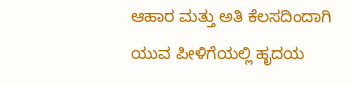ಆಹಾರ ಮತ್ತು ಅತಿ ಕೆಲಸದಿಂದಾಗಿ ಯುವ ಪೀಳಿಗೆಯಲ್ಲಿ ಹೃದಯ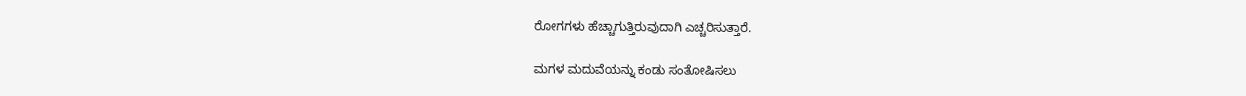ರೋಗಗಳು ಹೆಚ್ಚಾಗುತ್ತಿರುವುದಾಗಿ ಎಚ್ಚರಿಸುತ್ತಾರೆ.

ಮಗಳ ಮದುವೆಯನ್ನು ಕಂಡು ಸಂತೋಷಿಸಲು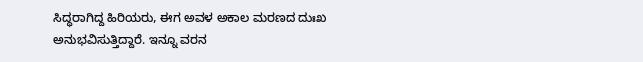ಸಿದ್ಧರಾಗಿದ್ದ ಹಿರಿಯರು, ಈಗ ಅವಳ ಅಕಾಲ ಮರಣದ ದುಃಖ ಅನುಭವಿಸುತ್ತಿದ್ದಾರೆ. ಇನ್ನೂ ವರನ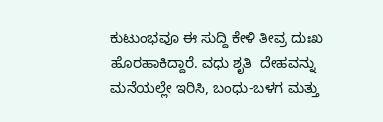ಕುಟುಂಭವೂ ಈ ಸುದ್ದಿ ಕೇಳಿ ತೀವ್ರ ದುಃಖ ಹೊರಹಾಕಿದ್ದಾರೆ. ವಧು ಶೃತಿ  ದೇಹವನ್ನು ಮನೆಯಲ್ಲೇ ಇರಿಸಿ, ಬಂಧು-ಬಳಗ ಮತ್ತು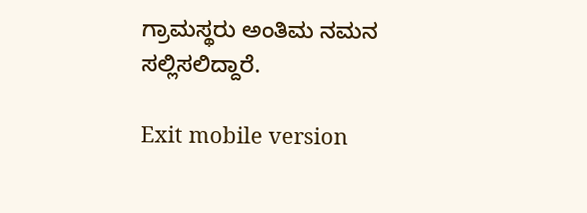ಗ್ರಾಮಸ್ಥರು ಅಂತಿಮ ನಮನ ಸಲ್ಲಿಸಲಿದ್ದಾರೆ.

Exit mobile version